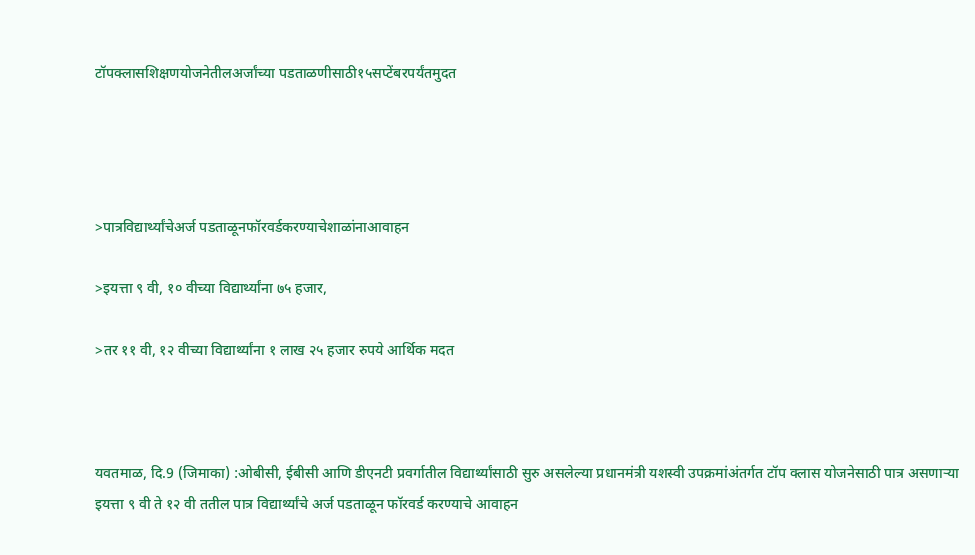टॉपक्लासशिक्षणयोजनेतीलअर्जांच्या पडताळणीसाठी१५सप्टेंबरपर्यंतमुदत




>पात्रविद्यार्थ्यांचेअर्ज पडताळूनफॉरवर्डकरण्याचेशाळांनाआवाहन

>इयत्ता ९ वी, १० वीच्या विद्यार्थ्यांना ७५ हजार,

>तर ११ वी, १२ वीच्या विद्यार्थ्यांना १ लाख २५ हजार रुपये आर्थिक मदत



यवतमाळ, दि.9 (जिमाका) :ओबीसी, ईबीसी आणि डीएनटी प्रवर्गातील विद्यार्थ्यांसाठी सुरु असलेल्या प्रधानमंत्री यशस्वी उपक्रमांअंतर्गत टॉप क्लास योजनेसाठी पात्र असणाऱ्या इयत्ता ९ वी ते १२ वी ततील पात्र विद्यार्थ्यांचे अर्ज पडताळून फॉरवर्ड करण्याचे आवाहन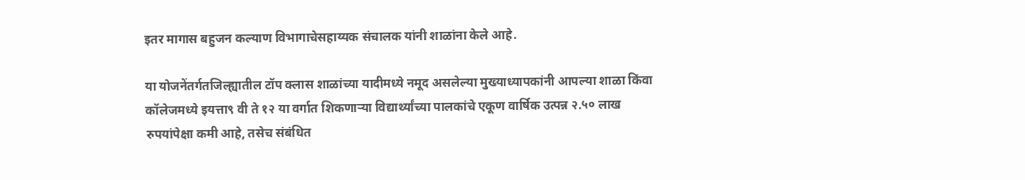इतर मागास बहुजन कल्याण विभागाचेसहाय्यक संचालक यांनी शाळांना केले आहे.

या योजनेंतर्गतजिल्ह्यातील टॉप क्लास शाळांच्या यादीमध्ये नमूद असलेल्या मुख्याध्यापकांनी आपल्या शाळा किंवा कॉलेजमध्ये इयत्ता९ वी ते १२ या वर्गात शिकणाऱ्या विद्यार्थ्यांच्या पालकांचे एकूण वार्षिक उत्पन्न २.५० लाख रुपयांपेक्षा कमी आहे, तसेच संबंधित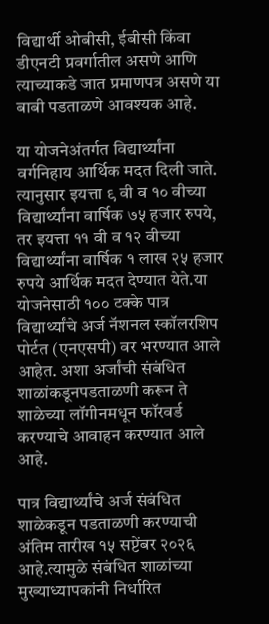विद्यार्थी ओबीसी, ईबीसी किंवा डीएनटी प्रवर्गातील असणे आणि त्याच्याकडे जात प्रमाणपत्र असणे या बाबी पडताळणे आवश्यक आहे.

या योजनेअंतर्गत विद्यार्थ्यांना वर्गनिहाय आर्थिक मदत दिली जाते. त्यानुसार इयत्ता ९ वी व १० वीच्या विद्यार्थ्यांना वार्षिक ७५ हजार रुपये, तर इयत्ता ११ वी व १२ वीच्या विद्यार्थ्यांना वार्षिक १ लाख २५ हजार रुपये आर्थिक मदत देण्यात येते.या योजनेसाठी १०० टक्के पात्र विद्यार्थ्यांचे अर्ज नॅशनल स्कॉलरशिप पोर्टत (एनएसपी) वर भरण्यात आले आहेत. अशा अर्जांची संबंधित शाळांकडूनपडताळणी करून ते शाळेच्या लॉगीनमधून फॉरवर्ड करण्याचे आवाहन करण्यात आले आहे.

पात्र विद्यार्थ्यांचे अर्ज संबंधित शाळेकडून पडताळणी करण्याची अंतिम तारीख १५ सप्टेंबर २०२६ आहे.त्यामुळे संबंधित शाळांच्या मुख्याध्यापकांनी निर्धारित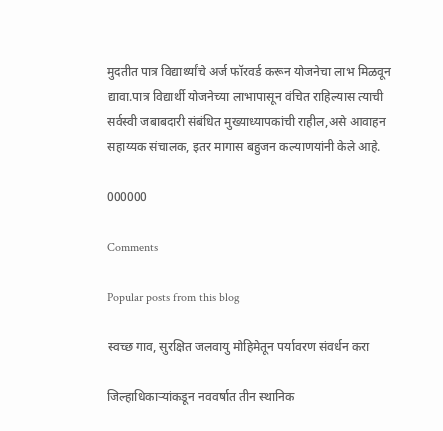मुदतीत पात्र विद्यार्थ्यांचे अर्ज फॉरवर्ड करून योजनेचा लाभ मिळवून द्यावा.पात्र विद्यार्थी योजनेच्या लाभापासून वंचित राहिल्यास त्याची सर्वस्वी जबाबदारी संबंधित मुख्याध्यापकांची राहील,असे आवाहन सहाय्यक संचालक, इतर मागास बहुजन कल्याणयांनी केले आहे.

000000

Comments

Popular posts from this blog

स्वच्छ गाव, सुरक्षित जलवायु मोहिमेतून पर्यावरण संवर्धन करा

जिल्हाधिकाऱ्यांकडून नववर्षात तीन स्थानिक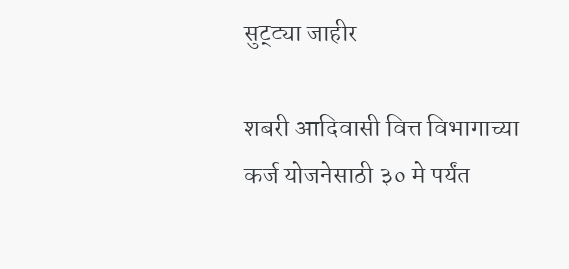सुट्ट्या जाहीर

शबरी आदिवासी वित्त विभागाच्या कर्ज योजनेसाठी ३० मे पर्यंत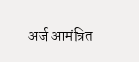अर्ज आमंत्रित